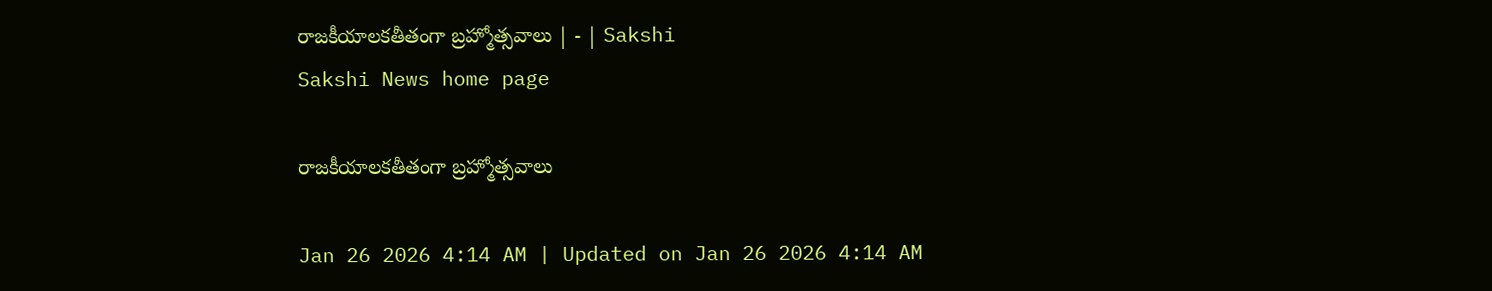రాజకీయాలకతీతంగా బ్రహ్మోత్సవాలు | - | Sakshi
Sakshi News home page

రాజకీయాలకతీతంగా బ్రహ్మోత్సవాలు

Jan 26 2026 4:14 AM | Updated on Jan 26 2026 4:14 AM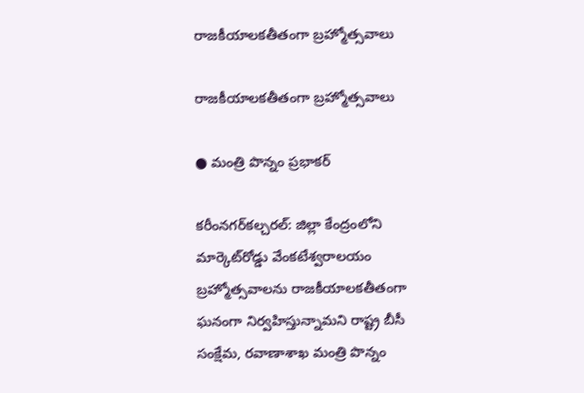రాజకీయాలకతీతంగా బ్రహ్మోత్సవాలు

రాజకీయాలకతీతంగా బ్రహ్మోత్సవాలు

● మంత్రి పొన్నం ప్రభాకర్‌

కరీంనగర్‌కల్చరల్‌: జిల్లా కేంద్రంలోని మార్కెట్‌రోడ్డు వేంకటేశ్వరాలయం బ్రహ్మోత్సవాలను రాజకీయాలకతీతంగా ఘనంగా నిర్వహిస్తున్నామని రాష్ట్ర బీసీ సంక్షేమ, రవాణాశాఖ మంత్రి పొన్నం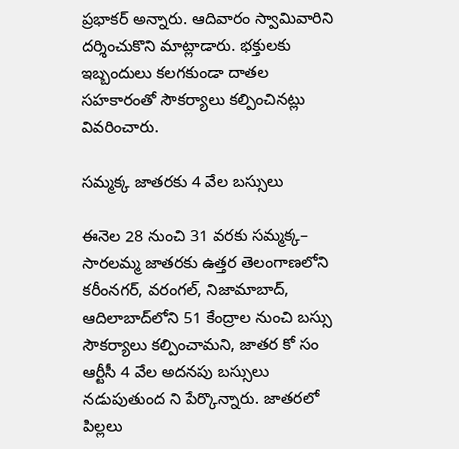ప్రభాకర్‌ అన్నారు. ఆదివారం స్వామివారిని దర్శించుకొని మాట్లాడారు. భక్తులకు ఇబ్బందులు కలగకుండా దాతల సహకారంతో సౌకర్యాలు కల్పించినట్లు వివరించారు.

సమ్మక్క జాతరకు 4 వేల బస్సులు

ఈనెల 28 నుంచి 31 వరకు సమ్మక్క– సారలమ్మ జాతరకు ఉత్తర తెలంగాణలోని కరీంనగర్‌, వరంగల్‌, నిజామాబాద్‌, ఆదిలాబాద్‌లోని 51 కేంద్రాల నుంచి బస్సు సౌకర్యాలు కల్పించామని, జాతర కో సం ఆర్టీసీ 4 వేల అదనపు బస్సులు నడుపుతుంద ని పేర్కొన్నారు. జాతరలో పిల్లలు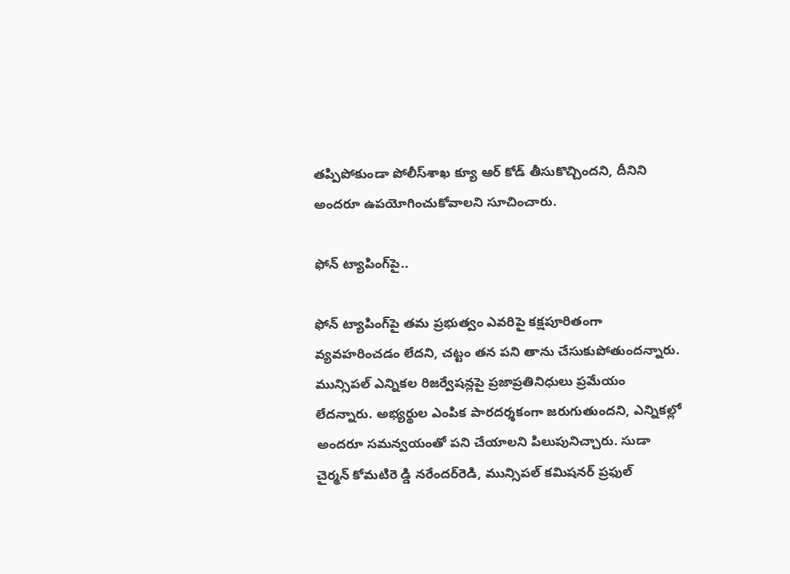తప్పిపోకుండా పోలీస్‌శాఖ క్యూ ఆర్‌ కోడ్‌ తీసుకొచ్చిందని, దీనిని అందరూ ఉపయోగించుకోవాలని సూచించారు.

ఫోన్‌ ట్యాపింగ్‌పై..

ఫోన్‌ ట్యాపింగ్‌పై తమ ప్రభుత్వం ఎవరిపై కక్షపూరితంగా వ్యవహరించడం లేదని, చట్టం తన పని తాను చేసుకుపోతుందన్నారు. మున్సిపల్‌ ఎన్నికల రిజర్వేషన్లపై ప్రజాప్రతినిధులు ప్రమేయం లేదన్నారు. అభ్యర్థుల ఎంపిక పారదర్శకంగా జరుగుతుందని, ఎన్నికల్లో అందరూ సమన్వయంతో పని చేయాలని పిలుపునిచ్చారు. సుడా చైర్మన్‌ కోమటిరె డ్డి నరేందర్‌రెడి, మున్సిపల్‌ కమిషనర్‌ ప్రఫుల్‌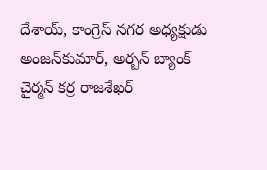దేశాయ్‌, కాంగ్రెస్‌ నగర అధ్యక్షుడు అంజన్‌కుమార్‌, అర్బన్‌ బ్యాంక్‌ చైర్మన్‌ కర్ర రాజశేఖర్‌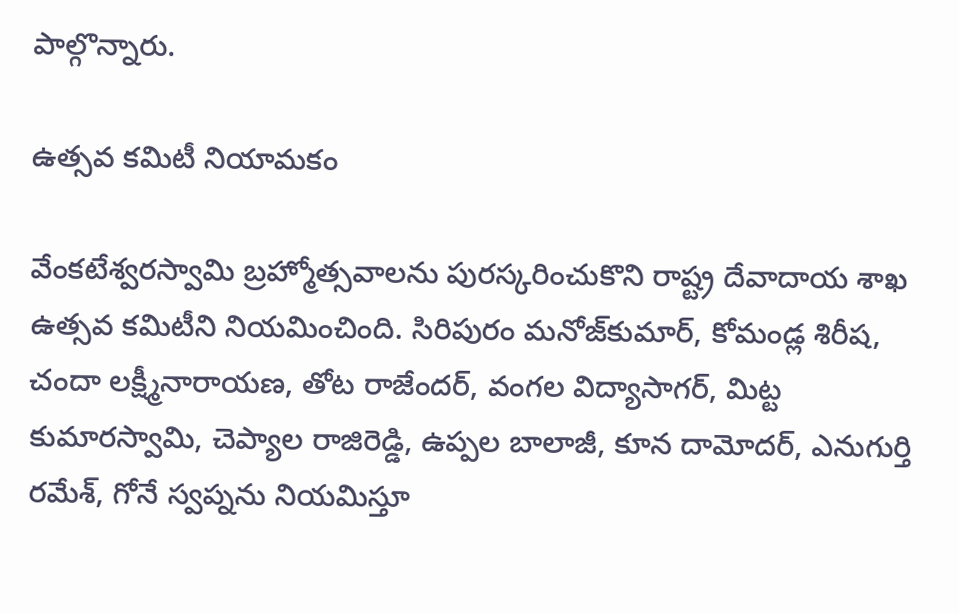పాల్గొన్నారు.

ఉత్సవ కమిటీ నియామకం

వేంకటేశ్వరస్వామి బ్రహ్మోత్సవాలను పురస్కరించుకొని రాష్ట్ర దేవాదాయ శాఖ ఉత్సవ కమిటీని నియమించింది. సిరిపురం మనోజ్‌కుమార్‌, కోమండ్ల శిరీష, చందా లక్ష్మీనారాయణ, తోట రాజేందర్‌, వంగల విద్యాసాగర్‌, మిట్ట కుమారస్వామి, చెప్యాల రాజిరెడ్డి, ఉప్పల బాలాజీ, కూన దామోదర్‌, ఎనుగుర్తి రమేశ్‌, గోనే స్వప్నను నియమిస్తూ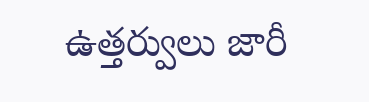ఉత్తర్వులు జారీ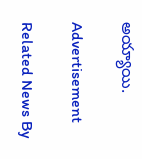అయ్యాయి.

Advertisement

Related News By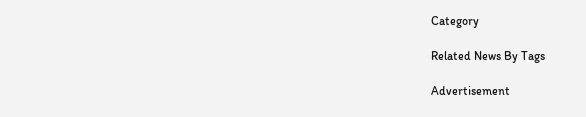Category

Related News By Tags

Advertisement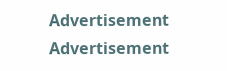Advertisement
Advertisement